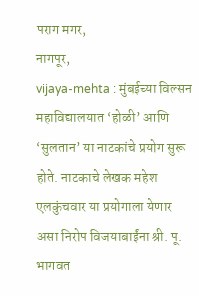पराग मगर,
नागपूर,
vijaya-mehta : मुंबईच्या विल्सन महाविद्यालयात ‘होळी’ आणि ‘सुलतान’ या नाटकांचे प्रयोग सुरू होते. नाटकाचे लेखक महेश एलकुंचवार या प्रयोगाला येणार असा निरोप विजयाबाईंना श्री. पू. भागवत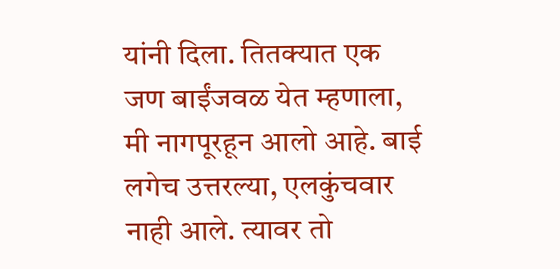यांनी दिला. तितक्यात एक जण बाईंजवळ येत म्हणाला, मी नागपूरहून आलो आहे. बाई लगेच उत्तरल्या, एलकुंचवार नाही आले. त्यावर तो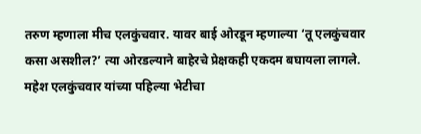तरुण म्हणाला मीच एलकुंचवार. यावर बाई ओरडून म्हणाल्या ‘तू एलकुंचवार कसा असशील?’ त्या ओरडल्याने बाहेरचे प्रेक्षकही एकदम बघायला लागले. महेश एलकुंचवार यांच्या पहिल्या भेटीचा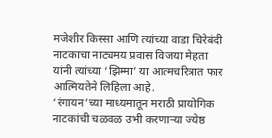मजेशीर किस्सा आणि त्यांच्या वाडा चिरेबंदी नाटकाचा नाट्यमय प्रवास विजया मेहता यांनी त्यांच्या ‘झिम्मा’ या आत्मचरित्रात फार आत्मियतेने लिहिला आहे.
‘रंगायन’च्या माध्यमातून मराठी प्रायोगिक नाटकांची चळवळ उभी करणाऱ्या ज्येष्ठ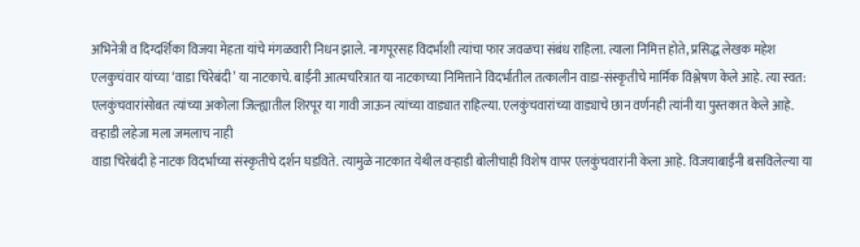अभिनेत्री व दिग्दर्शिका विजया मेहता यांचे मंगळवारी निधन झाले. नागपूरसह विदर्भाशी त्यांचा फार जवळचा संबंध राहिला. त्याला निमित्त होते, प्रसिद्ध लेखक महेश एलकुचंवार यांच्या ‘वाडा चिरेबंदी’ या नाटकाचे. बाईंनी आत्मचरित्रात या नाटकाच्या निमित्ताने विदर्भातील तत्कालीन वाडा-संस्कृतीचे मार्मिक विश्लेषण केले आहे. त्या स्वत: एलकुंचवारांसोबत त्यांच्या अकोला जिल्ह्यातील शिरपूर या गावी जाऊन त्यांच्या वाड्यात राहिल्या. एलकुंचवारांच्या वाड्याचे छान वर्णनही त्यांनी या पुस्तकात केले आहे.
वऱ्हाडी लहेजा मला जमलाच नाही
वाडा चिरेबंदी हे नाटक विदर्भाच्या संस्कृतीचे दर्शन घडविते. त्यामुळे नाटकात येथील वऱ्हाडी बोलीचाही विशेष वापर एलकुंचवारांनी केला आहे. विजयाबाईंनी बसविलेल्या या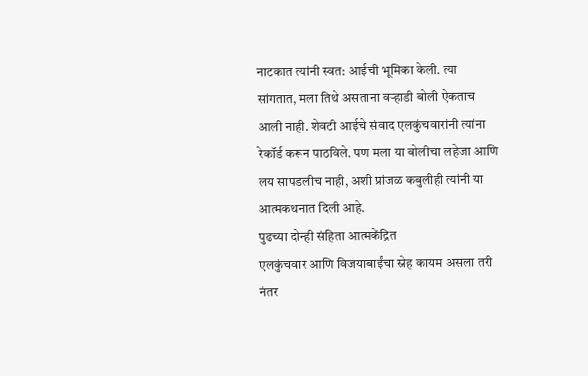नाटकात त्यांनी स्वत: आईची भूमिका केली. त्या सांगतात, मला तिथे असताना वऱ्हाडी बोली ऐकताच आली नाही. शेवटी आईचे संवाद एलकुंचवारांनी त्यांना रेकॉर्ड करून पाठविले. पण मला या बोलीचा लहेजा आणि लय सापडलीच नाही, अशी प्रांजळ कबुलीही त्यांनी या आत्मकथनात दिली आहे.
पुढच्या दोन्ही संहिता आत्मकेंद्रित
एलकुंचवार आणि विजयाबाईंचा स्नेह कायम असला तरी नंतर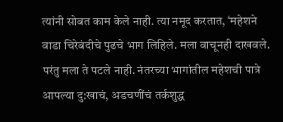त्यांनी सोबत काम केले नाही. त्या नमूद करतात, ‘महेशने वाडा चिरेबंदीचे पुढचे भाग लिहिले. मला वाचूनही दाखवले. परंतु मला ते पटले नाही. नंतरच्या भागांतील महेशची पात्रे आपल्या दु:खाचं, अडचणींचं तर्कशुद्ध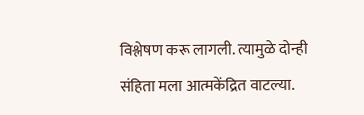विश्लेषण करू लागली. त्यामुळे दोन्ही संहिता मला आत्मकेंद्रित वाटल्या.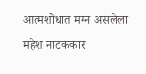आत्मशोधात मग्न असलेला महेश नाटककार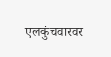एलकुंचवारवर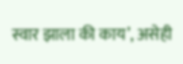स्वार झाला की काय’, असेही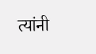त्यांनी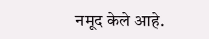नमूद केले आहे.